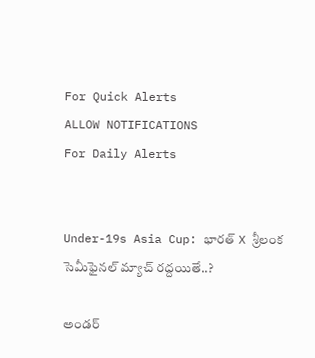For Quick Alerts
ALLOW NOTIFICATIONS
For Daily Alerts


Under-19s Asia Cup: భారత్ X శ్రీలంక సెమీఫైనల్ మ్యాచ్‌ రద్దయితే..?

అండర్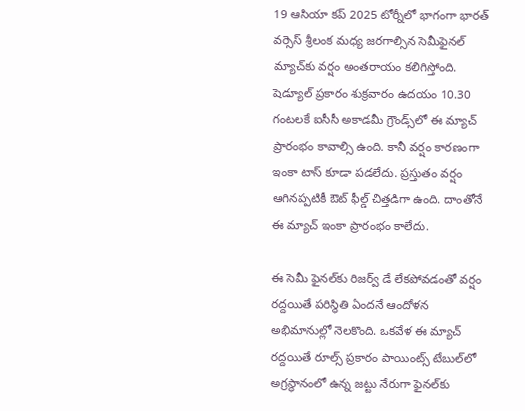19 ఆసియా కప్ 2025 టోర్నీలో భాగంగా భారత్ వర్సెస్ శ్రీలంక మధ్య జరగాల్సిన సెమీఫైనల్ మ్యాచ్‌కు వర్షం అంతరాయం కలిగిస్తోంది. షెడ్యూల్ ప్రకారం శుక్రవారం ఉదయం 10.30 గంటలకే ఐసీసీ అకాడమీ గ్రౌండ్స్‌లో ఈ మ్యాచ్‌ ప్రారంభం కావాల్సి ఉంది. కానీ వర్షం కారణంగా ఇంకా టాస్ కూడా పడలేదు. ప్రస్తుతం వర్షం ఆగినప్పటికీ ఔట్ ఫీల్డ్ చిత్తడిగా ఉంది. దాంతోనే ఈ మ్యాచ్‌ ఇంకా ప్రారంభం కాలేదు.

ఈ సెమీ ఫైనల్‌కు రిజర్వ్ డే లేకపోవడంతో వర్షం రద్దయితే పరిస్థితి ఏందనే ఆందోళన అభిమానుల్లో నెలకొంది. ఒకవేళ ఈ మ్యాచ్‌ రద్దయితే రూల్స్ ప్రకారం పాయింట్స్ టేబుల్‌లో అగ్రస్థానంలో ఉన్న జట్టు నేరుగా ఫైనల్‌కు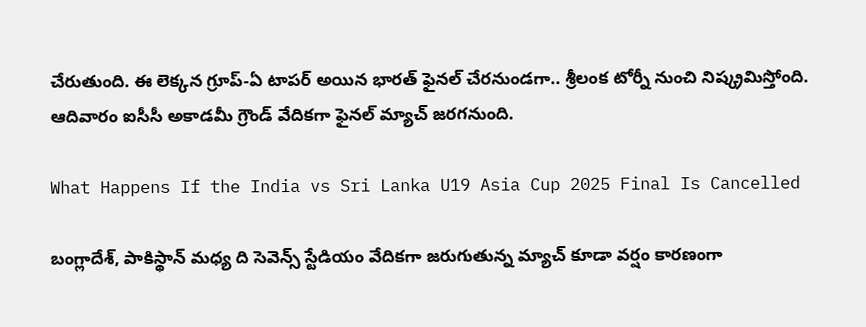చేరుతుంది. ఈ లెక్కన గ్రూప్-ఏ టాపర్ అయిన భారత్ ఫైనల్ చేరనుండగా.. శ్రీలంక టోర్నీ నుంచి నిష్క్రమిస్తోంది. ఆదివారం ఐసీసీ అకాడమీ గ్రౌండ్ వేదికగా ఫైనల్ మ్యాచ్ జరగనుంది.

What Happens If the India vs Sri Lanka U19 Asia Cup 2025 Final Is Cancelled

బంగ్లాదేశ్, పాకిస్థాన్ మధ్య ది సెవెన్స్ స్టేడియం వేదికగా జరుగుతున్న మ్యాచ్‌ కూడా వర్షం కారణంగా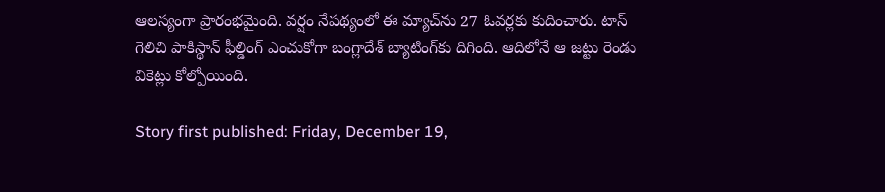ఆలస్యంగా ప్రారంభమైంది. వర్షం నేపథ్యంలో ఈ మ్యాచ్‌ను 27 ఓవర్లకు కుదించారు. టాస్ గెలిచి పాకిస్థాన్ ఫీల్డింగ్ ఎంచుకోగా బంగ్లాదేశ్ బ్యాటింగ్‌కు దిగింది. ఆదిలోనే ఆ జట్టు రెండు వికెట్లు కోల్పోయింది.

Story first published: Friday, December 19,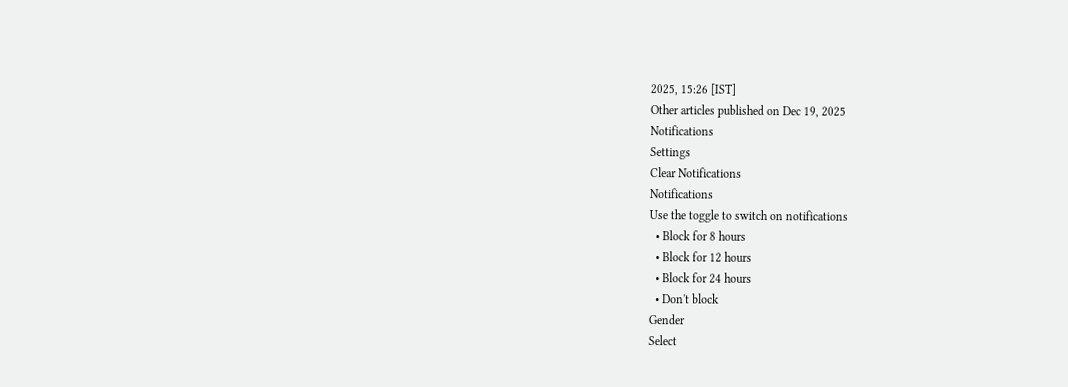2025, 15:26 [IST]
Other articles published on Dec 19, 2025
Notifications
Settings
Clear Notifications
Notifications
Use the toggle to switch on notifications
  • Block for 8 hours
  • Block for 12 hours
  • Block for 24 hours
  • Don't block
Gender
Select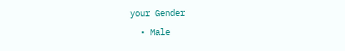your Gender
  • Male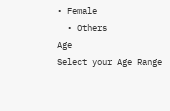• Female
  • Others
Age
Select your Age Range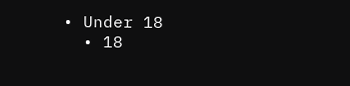• Under 18
  • 18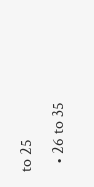to 25
  • 26 to 35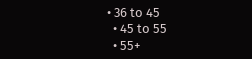• 36 to 45
  • 45 to 55
  • 55+